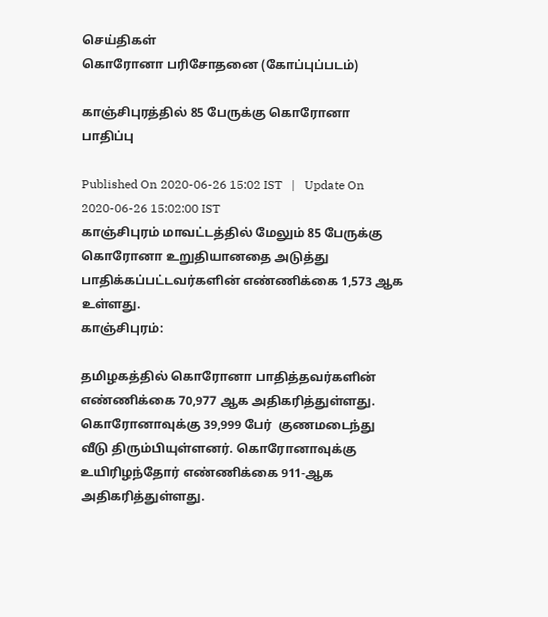செய்திகள்
கொரோனா பரிசோதனை (கோப்புப்படம்)

காஞ்சிபுரத்தில் 85 பேருக்கு கொரோனா பாதிப்பு

Published On 2020-06-26 15:02 IST   |   Update On 2020-06-26 15:02:00 IST
காஞ்சிபுரம் மாவட்டத்தில் மேலும் 85 பேருக்கு கொரோனா உறுதியானதை அடுத்து பாதிக்கப்பட்டவர்களின் எண்ணிக்கை 1,573 ஆக உள்ளது.
காஞ்சிபுரம்:

தமிழகத்தில் கொரோனா பாதித்தவர்களின் எண்ணிக்கை 70,977 ஆக அதிகரித்துள்ளது. கொரோனாவுக்கு 39,999 பேர்  குணமடைந்து வீடு திரும்பியுள்ளனர். கொரோனாவுக்கு உயிரிழந்தோர் எண்ணிக்கை 911-ஆக அதிகரித்துள்ளது.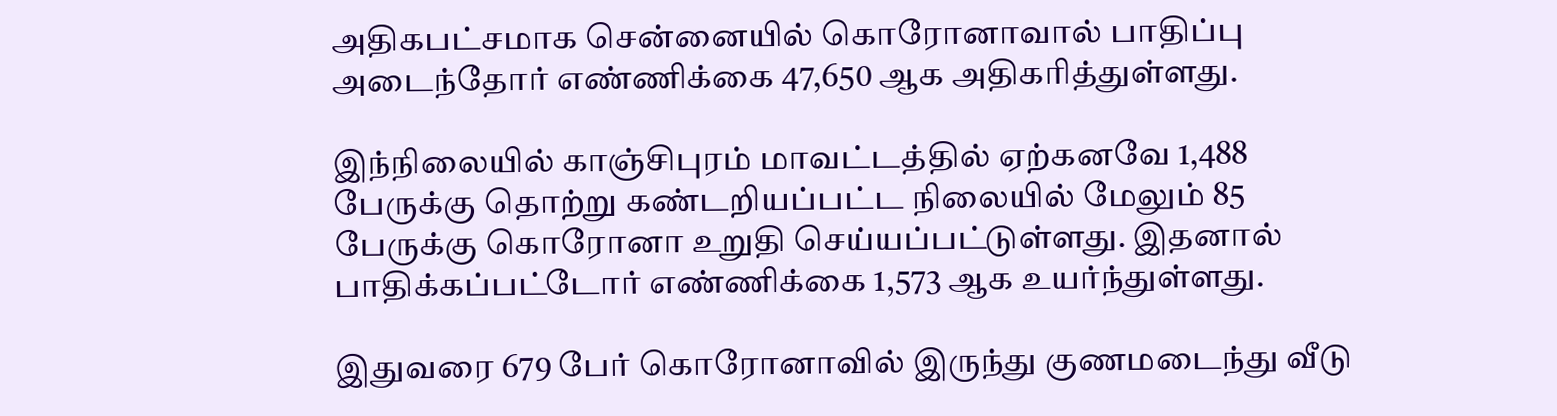அதிகபட்சமாக சென்னையில் கொரோனாவால் பாதிப்பு அடைந்தோர் எண்ணிக்கை 47,650 ஆக அதிகரித்துள்ளது.

இந்நிலையில் காஞ்சிபுரம் மாவட்டத்தில் ஏற்கனவே 1,488 பேருக்கு தொற்று கண்டறியப்பட்ட நிலையில் மேலும் 85 பேருக்கு கொரோனா உறுதி செய்யப்பட்டுள்ளது. இதனால் பாதிக்கப்பட்டோர் எண்ணிக்கை 1,573 ஆக உயர்ந்துள்ளது.

இதுவரை 679 பேர் கொரோனாவில் இருந்து குணமடைந்து வீடு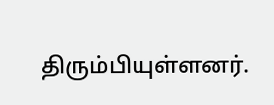திரும்பியுள்ளனர்.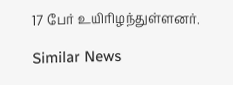17 பேர் உயிரிழந்துள்ளனர்.

Similar News